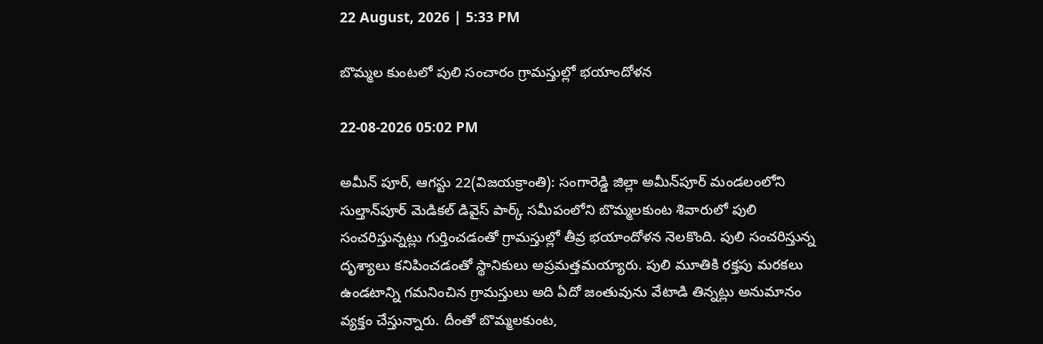22 August, 2026 | 5:33 PM

బొమ్మల కుంటలో పులి సంచారం గ్రామస్తుల్లో భయాందోళన

22-08-2026 05:02 PM

అమీన్‌ పూర్, ఆగస్టు 22(విజయక్రాంతి): సంగారెడ్డి జిల్లా అమీన్‌పూర్ మండలంలోని సుల్తాన్‌పూర్ మెడికల్ డివైస్ పార్క్ సమీపంలోని బొమ్మలకుంట శివారులో పులి సంచరిస్తున్నట్లు గుర్తించడంతో గ్రామస్తుల్లో తీవ్ర భయాందోళన నెలకొంది. పులి సంచరిస్తున్న దృశ్యాలు కనిపించడంతో స్థానికులు అప్రమత్తమయ్యారు. పులి మూతికి రక్తపు మరకలు ఉండటాన్ని గమనించిన గ్రామస్తులు అది ఏదో జంతువును వేటాడి తిన్నట్లు అనుమానం వ్యక్తం చేస్తున్నారు. దీంతో బొమ్మలకుంట,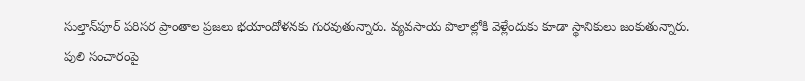సుల్తాన్‌పూర్ పరిసర ప్రాంతాల ప్రజలు భయాందోళనకు గురవుతున్నారు. వ్యవసాయ పొలాల్లోకి వెళ్లేందుకు కూడా స్థానికులు జంకుతున్నారు. పులి సంచారంపై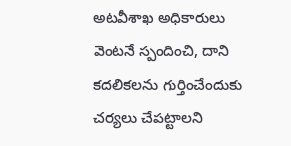అటవీశాఖ అధికారులు వెంటనే స్పందించి, దాని కదలికలను గుర్తించేందుకు చర్యలు చేపట్టాలని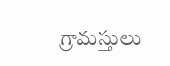గ్రామస్తులు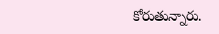కోరుతున్నారు.